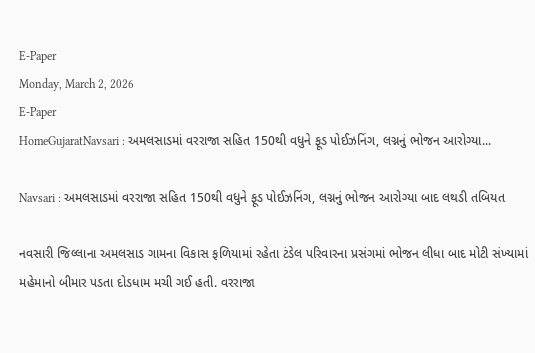E-Paper
Monday, March 2, 2026
E-Paper
HomeGujaratNavsari : અમલસાડમાં વરરાજા સહિત 150થી વધુને ફૂડ પોઈઝનિંગ, લગ્નનું ભોજન આરોગ્યા...

Navsari : અમલસાડમાં વરરાજા સહિત 150થી વધુને ફૂડ પોઈઝનિંગ, લગ્નનું ભોજન આરોગ્યા બાદ લથડી તબિયત

નવસારી જિલ્લાના અમલસાડ ગામના વિકાસ ફળિયામાં રહેતા ટંડેલ પરિવારના પ્રસંગમાં ભોજન લીધા બાદ મોટી સંખ્યામાં મહેમાનો બીમાર પડતા દોડધામ મચી ગઈ હતી. વરરાજા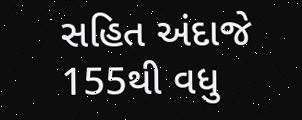સહિત અંદાજે 155થી વધુ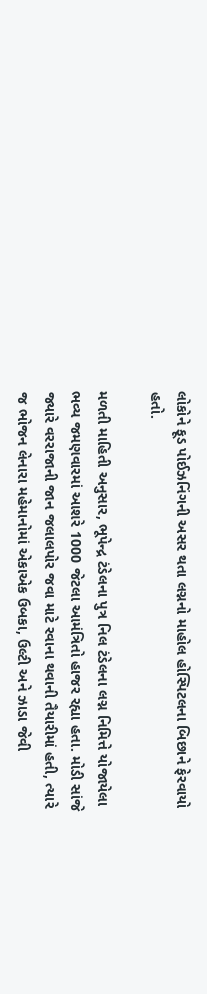લોકોને ફૂડ પોઈઝનિંગની અસર થતા લગ્નનો માહોલ હોસ્પિટલના બિછાને ફેરવાયો હતો.

મળતી માહિતી અનુસાર, ભૂપેન્દ્ર ટંડેલના પુત્ર નિલ ટંડેલના લગ્ન નિમિત્તે યોજાયેલા ભવ્ય જમણવારમાં આશરે 1000 જેટલા આમંત્રિતો હાજર રહ્યા હતા. મોડી સાંજે જ્યારે વરરાજાની જાન જલાલપોર જવા માટે રવાના થવાની તૈયારીમાં હતી, ત્યારે જ ભોજન લેનારા મહેમાનોમાં એકાએક ઉબકા, ઉલ્ટી અને ઝાડા જેવી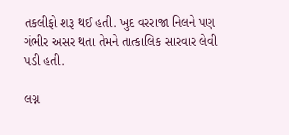તકલીફો શરૂ થઈ હતી. ખુદ વરરાજા નિલને પણ ગંભીર અસર થતા તેમને તાત્કાલિક સારવાર લેવી પડી હતી.

લગ્ન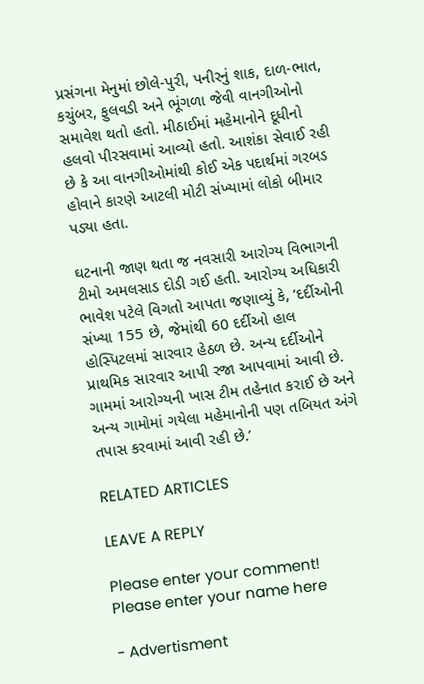પ્રસંગના મેનુમાં છોલે-પુરી, પનીરનું શાક, દાળ-ભાત, કચુંબર, ફુલવડી અને ભૂંગળા જેવી વાનગીઓનો સમાવેશ થતો હતો. મીઠાઈમાં મહેમાનોને દૂધીનો હલવો પીરસવામાં આવ્યો હતો. આશંકા સેવાઈ રહી છે કે આ વાનગીઓમાંથી કોઈ એક પદાર્થમાં ગરબડ હોવાને કારણે આટલી મોટી સંખ્યામાં લોકો બીમાર પડ્યા હતા.

ઘટનાની જાણ થતા જ નવસારી આરોગ્ય વિભાગની ટીમો અમલસાડ દોડી ગઈ હતી. આરોગ્ય અધિકારી ભાવેશ પટેલે વિગતો આપતા જણાવ્યું કે, ‘દર્દીઓની સંખ્યા 155 છે, જેમાંથી 60 દર્દીઓ હાલ હોસ્પિટલમાં સારવાર હેઠળ છે. અન્ય દર્દીઓને પ્રાથમિક સારવાર આપી રજા આપવામાં આવી છે. ગામમાં આરોગ્યની ખાસ ટીમ તહેનાત કરાઈ છે અને અન્ય ગામોમાં ગયેલા મહેમાનોની પણ તબિયત અંગે તપાસ કરવામાં આવી રહી છે.’

RELATED ARTICLES

LEAVE A REPLY

Please enter your comment!
Please enter your name here

- Advertisment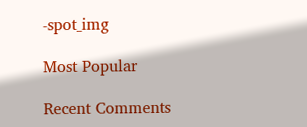-spot_img

Most Popular

Recent Comments